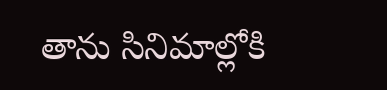తాను సినిమాల్లోకి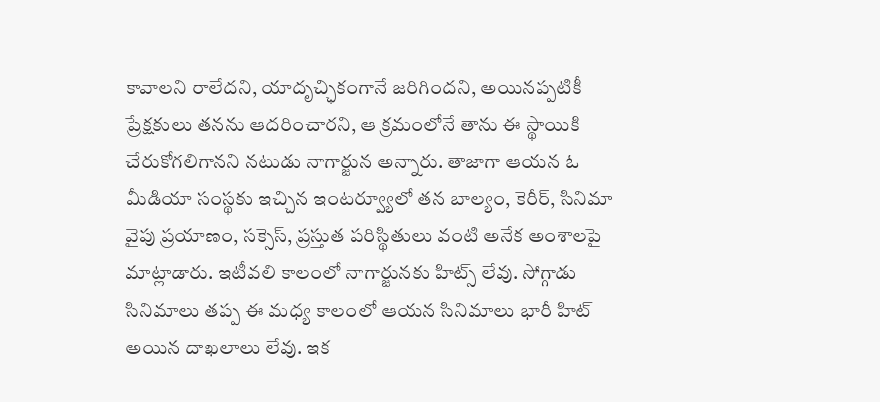కావాలని రాలేదని, యాదృచ్ఛికంగానే జరిగిందని, అయినప్పటికీ ప్రేక్షకులు తనను ఆదరించారని, ఆ క్రమంలోనే తాను ఈ స్థాయికి చేరుకోగలిగానని నటుడు నాగార్జున అన్నారు. తాజాగా ఆయన ఓ మీడియా సంస్థకు ఇచ్చిన ఇంటర్వ్యూలో తన బాల్యం, కెరీర్, సినిమా వైపు ప్రయాణం, సక్సెస్, ప్రస్తుత పరిస్థితులు వంటి అనేక అంశాలపై మాట్లాడారు. ఇటీవలి కాలంలో నాగార్జునకు హిట్స్ లేవు. సోగ్గాడు సినిమాలు తప్ప ఈ మధ్య కాలంలో ఆయన సినిమాలు భారీ హిట్ అయిన దాఖలాలు లేవు. ఇక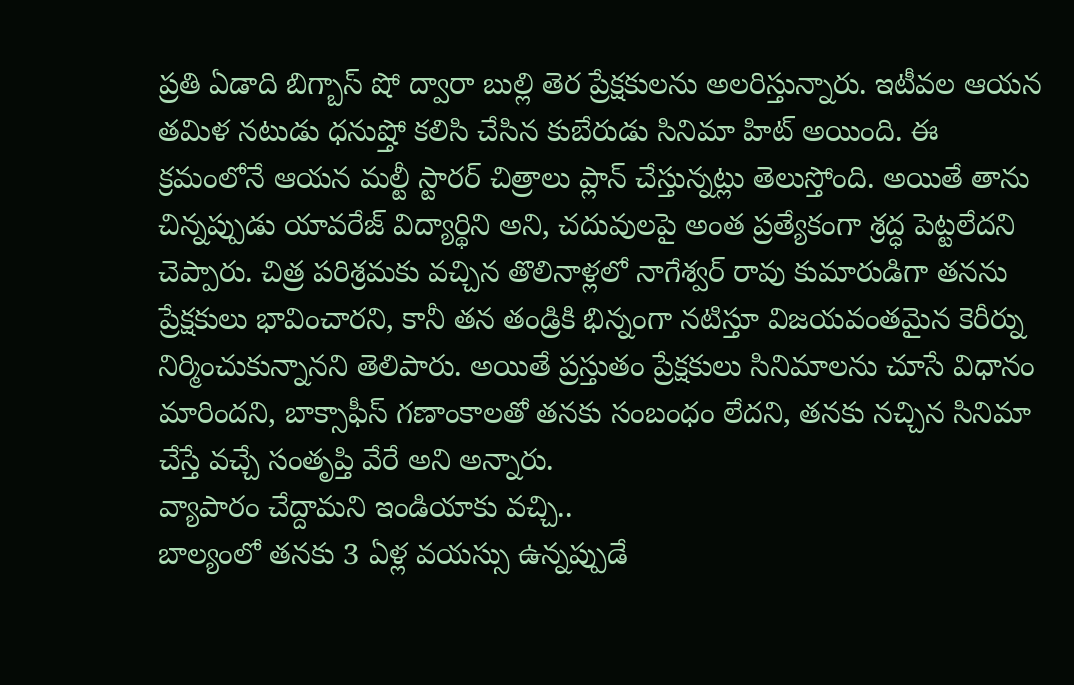ప్రతి ఏడాది బిగ్బాస్ షో ద్వారా బుల్లి తెర ప్రేక్షకులను అలరిస్తున్నారు. ఇటీవల ఆయన తమిళ నటుడు ధనుష్తో కలిసి చేసిన కుబేరుడు సినిమా హిట్ అయింది. ఈ క్రమంలోనే ఆయన మల్టీ స్టారర్ చిత్రాలు ప్లాన్ చేస్తున్నట్లు తెలుస్తోంది. అయితే తాను చిన్నప్పుడు యావరేజ్ విద్యార్థిని అని, చదువులపై అంత ప్రత్యేకంగా శ్రద్ధ పెట్టలేదని చెప్పారు. చిత్ర పరిశ్రమకు వచ్చిన తొలినాళ్లలో నాగేశ్వర్ రావు కుమారుడిగా తనను ప్రేక్షకులు భావించారని, కానీ తన తండ్రికి భిన్నంగా నటిస్తూ విజయవంతమైన కెరీర్ను నిర్మించుకున్నానని తెలిపారు. అయితే ప్రస్తుతం ప్రేక్షకులు సినిమాలను చూసే విధానం మారిందని, బాక్సాఫీస్ గణాంకాలతో తనకు సంబంధం లేదని, తనకు నచ్చిన సినిమా చేస్తే వచ్చే సంతృప్తి వేరే అని అన్నారు.
వ్యాపారం చేద్దామని ఇండియాకు వచ్చి..
బాల్యంలో తనకు 3 ఏళ్ల వయస్సు ఉన్నప్పుడే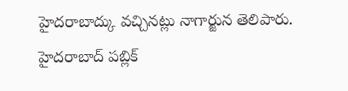హైదరాబాద్కు వచ్చినట్లు నాగార్జున తెలిపారు. హైదరాబాద్ పబ్లిక్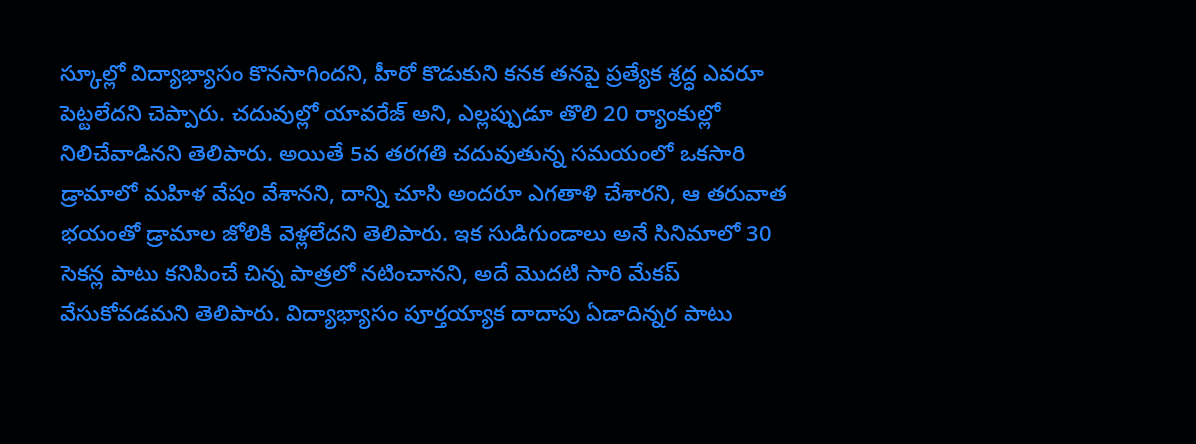స్కూల్లో విద్యాభ్యాసం కొనసాగిందని, హీరో కొడుకుని కనక తనపై ప్రత్యేక శ్రద్ధ ఎవరూ పెట్టలేదని చెప్పారు. చదువుల్లో యావరేజ్ అని, ఎల్లప్పుడూ తొలి 20 ర్యాంకుల్లో నిలిచేవాడినని తెలిపారు. అయితే 5వ తరగతి చదువుతున్న సమయంలో ఒకసారి డ్రామాలో మహిళ వేషం వేశానని, దాన్ని చూసి అందరూ ఎగతాళి చేశారని, ఆ తరువాత భయంతో డ్రామాల జోలికి వెళ్లలేదని తెలిపారు. ఇక సుడిగుండాలు అనే సినిమాలో 30 సెకన్ల పాటు కనిపించే చిన్న పాత్రలో నటించానని, అదే మొదటి సారి మేకప్ వేసుకోవడమని తెలిపారు. విద్యాభ్యాసం పూర్తయ్యాక దాదాపు ఏడాదిన్నర పాటు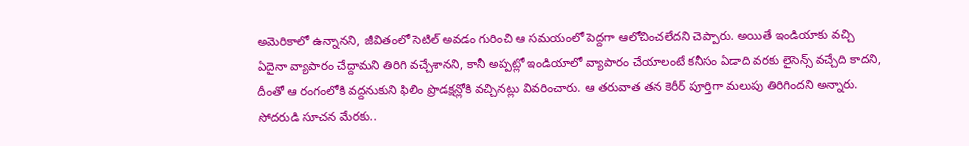అమెరికాలో ఉన్నానని, జీవితంలో సెటిల్ అవడం గురించి ఆ సమయంలో పెద్దగా ఆలోచించలేదని చెప్పారు. అయితే ఇండియాకు వచ్చి ఏదైనా వ్యాపారం చేద్దామని తిరిగి వచ్చేశానని, కానీ అప్పట్లో ఇండియాలో వ్యాపారం చేయాలంటే కనీసం ఏడాది వరకు లైసెన్స్ వచ్చేది కాదని, దీంతో ఆ రంగంలోకి వద్దనుకుని ఫిలిం ప్రొడక్షన్లోకి వచ్చినట్లు వివరించారు. ఆ తరువాత తన కెరీర్ పూర్తిగా మలుపు తిరిగిందని అన్నారు.
సోదరుడి సూచన మేరకు..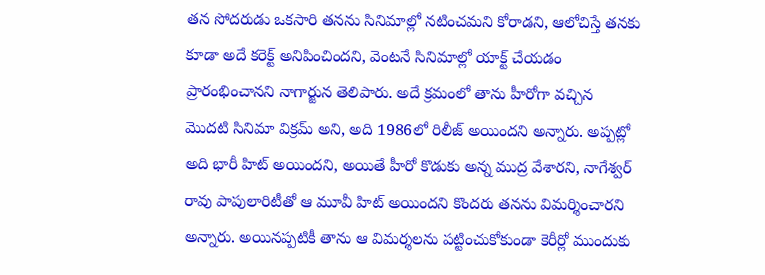తన సోదరుడు ఒకసారి తనను సినిమాల్లో నటించమని కోరాడని, ఆలోచిస్తే తనకు కూడా అదే కరెక్ట్ అనిపించిందని, వెంటనే సినిమాల్లో యాక్ట్ చేయడం ప్రారంభించానని నాగార్జున తెలిపారు. అదే క్రమంలో తాను హీరోగా వచ్చిన మొదటి సినిమా విక్రమ్ అని, అది 1986లో రిలీజ్ అయిందని అన్నారు. అప్పట్లో అది భారీ హిట్ అయిందని, అయితే హీరో కొడుకు అన్న ముద్ర వేశారని, నాగేశ్వర్ రావు పాపులారిటీతో ఆ మూవీ హిట్ అయిందని కొందరు తనను విమర్శించారని అన్నారు. అయినప్పటికీ తాను ఆ విమర్శలను పట్టించుకోకుండా కెరీర్లో ముందుకు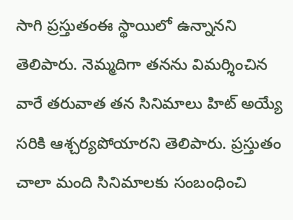సాగి ప్రస్తుతంఈ స్థాయిలో ఉన్నానని తెలిపారు. నెమ్మదిగా తనను విమర్శించిన వారే తరువాత తన సినిమాలు హిట్ అయ్యే సరికి ఆశ్చర్యపోయారని తెలిపారు. ప్రస్తుతం చాలా మంది సినిమాలకు సంబంధించి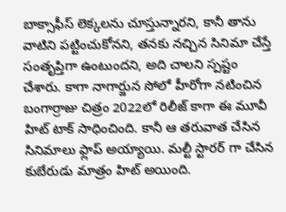బాక్సాఫీస్ లెక్కలను చూస్తున్నారని, కానీ తాను వాటిని పట్టించుకోనని, తనకు నచ్చిన సినిమా చేస్తే సంతృప్తిగా ఉంటుందని, అది చాలని స్పష్టం చేశారు. కాగా నాగార్జున సోలో హీరోగా నటించిన బంగార్రాజు చిత్రం 2022లో రిలీజ్ కాగా ఈ మూవీ హిట్ టాక్ సాధించింది. కానీ ఆ తరువాత చేసిన సినిమాలు ఫ్లాప్ అయ్యాయి. మల్టీ స్టారర్ గా చేసిన కుబేరుడు మాత్రం హిట్ అయింది.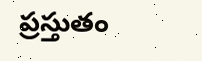ప్రస్తుతం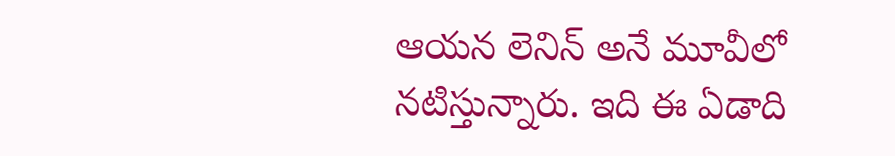ఆయన లెనిన్ అనే మూవీలో నటిస్తున్నారు. ఇది ఈ ఏడాది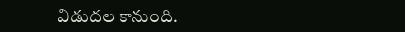విడుదల కానుంది.